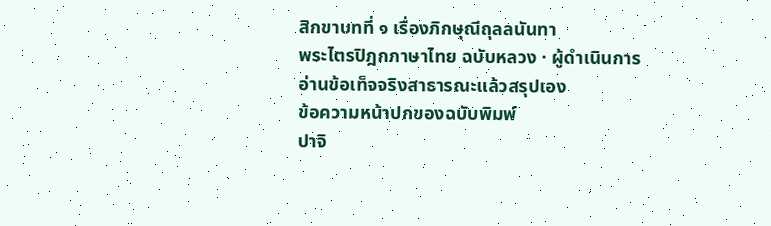สิกขาบทที่ ๑ เรื่องภิกษุณีถุลลนันทา
พระไตรปิฎกภาษาไทย ฉบับหลวง · ผู้ดำเนินการอ่านข้อเท็จจริงสาธารณะแล้วสรุปเอง
ข้อความหน้าปกของฉบับพิมพ์
ปาจิ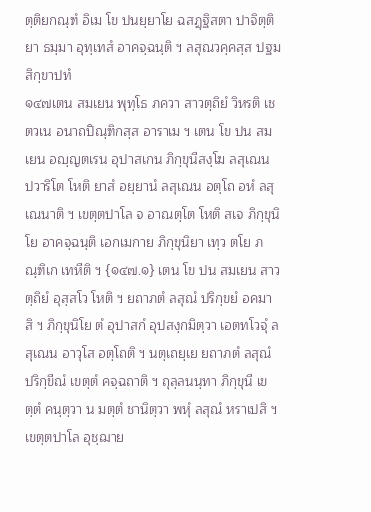ตฺติยกณฺฑํ อิเม โข ปนยฺยาโย ฉสฏฺฐิสตา ปาจิตฺติยา ธมฺมา อุทฺเทสํ อาคจฺฉนฺติ ฯ ลสุณวคฺคสฺส ปฐมสิกฺขาปทํ
๑๔๗เตน สมเยน พุทฺโธ ภควา สาวตฺถิยํ วิหรติ เชตวเน อนาถปิณฺฑิกสฺส อาราเม ฯ เตน โข ปน สมเยน อญฺญตเรน อุปาสเกน ภิกฺขุนีสงฺโฆ ลสุเณน ปวาริโต โหติ ยาสํ อยฺยานํ ลสุเณน อตฺโถ อหํ ลสุเณนาติ ฯ เขตฺตปาโล จ อาณตฺโต โหติ สเจ ภิกฺขุนิโย อาคจฺฉนฺติ เอกเมกาย ภิกฺขุนิยา เทฺว ตโย ภณฺฑิเก เทหีติ ฯ {๑๔๗.๑} เตน โข ปน สมเยน สาวตฺถิยํ อุสฺสโว โหติ ฯ ยถาภตํ ลสุณํ ปริกฺขยํ อคมาสิ ฯ ภิกฺขุนิโย ตํ อุปาสกํ อุปสงฺกมิตฺวา เอตทโวจุํ ลสุเณน อาวุโส อตฺโถติ ฯ นตฺเถยฺเย ยถาภตํ ลสุณํ ปริกฺขีณํ เขตฺตํ คจฺฉถาติ ฯ ถุลฺลนนฺทา ภิกฺขุนี เขตฺตํ คนฺตฺวา น มตฺตํ ชานิตฺวา พหุํ ลสุณํ หราเปสิ ฯ เขตฺตปาโล อุชฺฌาย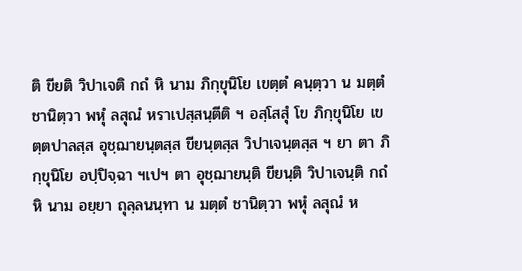ติ ขียติ วิปาเจติ กถํ หิ นาม ภิกฺขุนิโย เขตฺตํ คนฺตฺวา น มตฺตํ ชานิตฺวา พหุํ ลสุณํ หราเปสฺสนฺตีติ ฯ อสฺโสสุํ โข ภิกฺขุนิโย เขตฺตปาลสฺส อุชฺฌายนฺตสฺส ขียนฺตสฺส วิปาเจนฺตสฺส ฯ ยา ตา ภิกฺขุนิโย อปฺปิจฺฉา ฯเปฯ ตา อุชฺฌายนฺติ ขียนฺติ วิปาเจนฺติ กถํ หิ นาม อยฺยา ถุลฺลนนฺทา น มตฺตํ ชานิตฺวา พหุํ ลสุณํ ห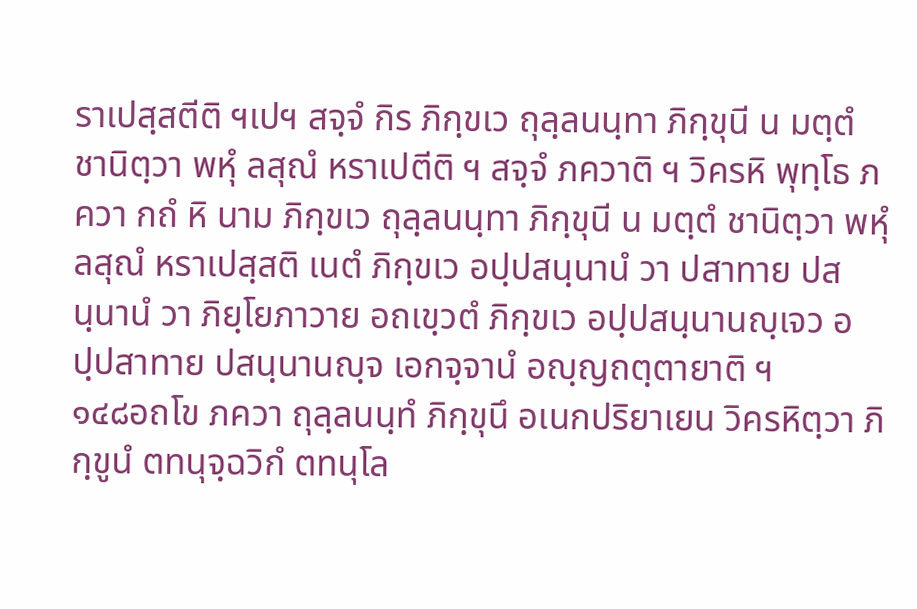ราเปสฺสตีติ ฯเปฯ สจฺจํ กิร ภิกฺขเว ถุลฺลนนฺทา ภิกฺขุนี น มตฺตํ ชานิตฺวา พหุํ ลสุณํ หราเปตีติ ฯ สจฺจํ ภควาติ ฯ วิครหิ พุทฺโธ ภควา กถํ หิ นาม ภิกฺขเว ถุลฺลนนฺทา ภิกฺขุนี น มตฺตํ ชานิตฺวา พหุํ ลสุณํ หราเปสฺสติ เนตํ ภิกฺขเว อปฺปสนฺนานํ วา ปสาทาย ปสนฺนานํ วา ภิยฺโยภาวาย อถเขฺวตํ ภิกฺขเว อปฺปสนฺนานญฺเจว อปฺปสาทาย ปสนฺนานญฺจ เอกจฺจานํ อญฺญถตฺตายาติ ฯ
๑๔๘อถโข ภควา ถุลฺลนนฺทํ ภิกฺขุนึ อเนกปริยาเยน วิครหิตฺวา ภิกฺขูนํ ตทนุจฺฉวิกํ ตทนุโล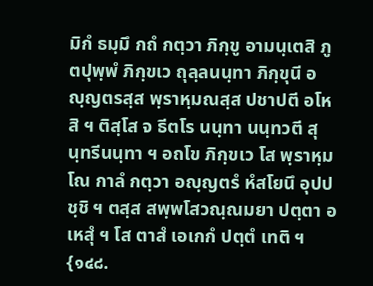มิกํ ธมฺมึ กถํ กตฺวา ภิกฺขู อามนฺเตสิ ภูตปุพฺพํ ภิกฺขเว ถุลฺลนนฺทา ภิกฺขุนี อญฺญตรสฺส พฺราหฺมณสฺส ปชาปตี อโหสิ ฯ ติสฺโส จ ธีตโร นนฺทา นนฺทวตี สุนฺทรีนนฺทา ฯ อถโข ภิกฺขเว โส พฺราหฺมโณ กาลํ กตฺวา อญฺญตรํ หํสโยนึ อุปปชฺชิ ฯ ตสฺส สพฺพโสวณฺณมยา ปตฺตา อเหสุํ ฯ โส ตาสํ เอเกกํ ปตฺตํ เทติ ฯ {๑๔๘.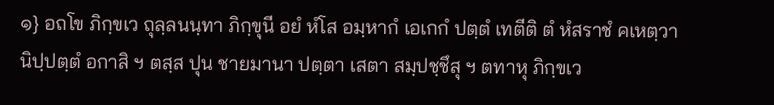๑} อถโข ภิกฺขเว ถุลฺลนนฺทา ภิกฺขุนี อยํ หํโส อมฺหากํ เอเกกํ ปตฺตํ เทตีติ ตํ หํสราชํ คเหตฺวา นิปฺปตฺตํ อกาสิ ฯ ตสฺส ปุน ชายมานา ปตฺตา เสตา สมฺปชฺชึสุ ฯ ตทาหุ ภิกฺขเว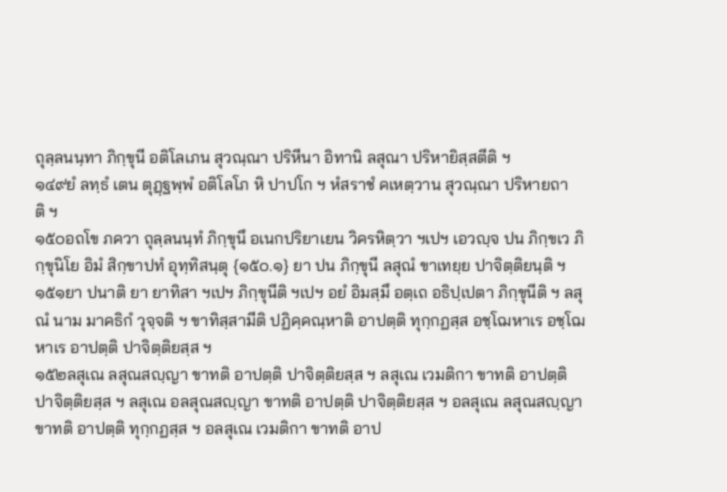ถุลฺลนนฺทา ภิกฺขุนี อติโลเภน สุวณฺณา ปริหีนา อิทานิ ลสุณา ปริหายิสฺสตีติ ฯ
๑๔๙ยํ ลทฺธํ เตน ตุฏฺฐพฺพํ อติโลโภ หิ ปาปโก ฯ หํสราชํ คเหตฺวาน สุวณฺณา ปริหายถาติ ฯ
๑๕๐อถโข ภควา ถุลฺลนนฺทํ ภิกฺขุนึ อเนกปริยาเยน วิครหิตฺวา ฯเปฯ เอวญฺจ ปน ภิกฺขเว ภิกฺขุนิโย อิมํ สิกฺขาปทํ อุทฺทิสนฺตุ {๑๕๐.๑} ยา ปน ภิกฺขุนี ลสุณํ ขาเทยฺย ปาจิตฺติยนฺติ ฯ
๑๕๑ยา ปนาติ ยา ยาทิสา ฯเปฯ ภิกฺขุนีติ ฯเปฯ อยํ อิมสฺมึ อตฺเถ อธิปฺเปตา ภิกฺขุนีติ ฯ ลสุณํ นาม มาคธิกํ วุจฺจติ ฯ ขาทิสฺสามีติ ปฏิคฺคณฺหาติ อาปตฺติ ทุกฺกฏสฺส อชฺโฌหาเร อชฺโฌหาเร อาปตฺติ ปาจิตฺติยสฺส ฯ
๑๕๒ลสุเณ ลสุณสญฺญา ขาทติ อาปตฺติ ปาจิตฺติยสฺส ฯ ลสุเณ เวมติกา ขาทติ อาปตฺติ ปาจิตฺติยสฺส ฯ ลสุเณ อลสุณสญฺญา ขาทติ อาปตฺติ ปาจิตฺติยสฺส ฯ อลสุเณ ลสุณสญฺญา ขาทติ อาปตฺติ ทุกฺกฏสฺส ฯ อลสุเณ เวมติกา ขาทติ อาป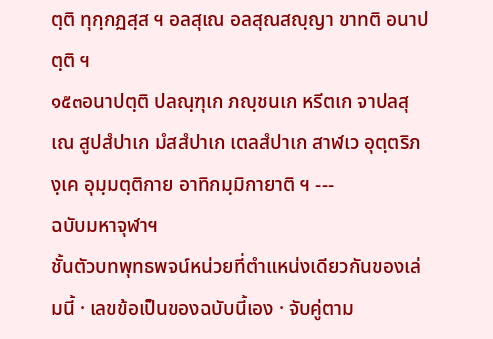ตฺติ ทุกฺกฏสฺส ฯ อลสุเณ อลสุณสญฺญา ขาทติ อนาปตฺติ ฯ
๑๕๓อนาปตฺติ ปลณฺฑุเก ภญฺชนเก หรีตเก จาปลสุเณ สูปสํปาเก มํสสํปาเก เตลสํปาเก สาฬเว อุตฺตริภงฺเค อุมฺมตฺติกาย อาทิกมฺมิกายาติ ฯ ---
ฉบับมหาจุฬาฯ
ชั้นตัวบทพุทธพจน์หน่วยที่ตำแหน่งเดียวกันของเล่มนี้ · เลขข้อเป็นของฉบับนี้เอง · จับคู่ตาม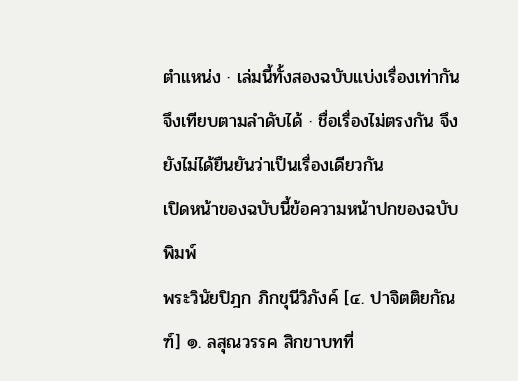ตำแหน่ง · เล่มนี้ทั้งสองฉบับแบ่งเรื่องเท่ากัน จึงเทียบตามลำดับได้ · ชื่อเรื่องไม่ตรงกัน จึงยังไม่ได้ยืนยันว่าเป็นเรื่องเดียวกัน
เปิดหน้าของฉบับนี้ข้อความหน้าปกของฉบับพิมพ์
พระวินัยปิฎก ภิกขุนีวิภังค์ [๔. ปาจิตติยกัณฑ์] ๑. ลสุณวรรค สิกขาบทที่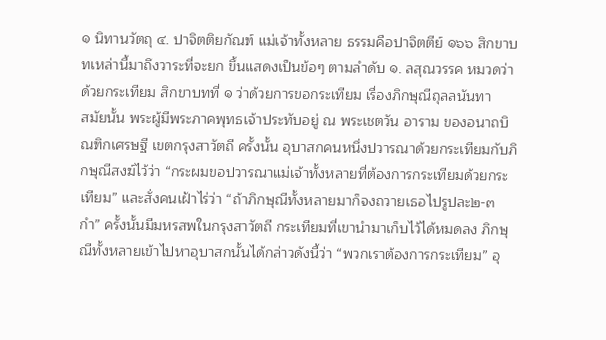๑ นิทานวัตถุ ๔. ปาจิตติยกัณฑ์ แม่เจ้าทั้งหลาย ธรรมคือปาจิตตีย์ ๑๖๖ สิกขาบทเหล่านี้มาถึงวาระที่จะยก ขึ้นแสดงเป็นข้อๆ ตามลำดับ ๑. ลสุณวรรค หมวดว่าด้วยกระเทียม สิกขาบทที่ ๑ ว่าด้วยการขอกระเทียม เรื่องภิกษุณีถุลลนันทา
สมัยนั้น พระผู้มีพระภาคพุทธเจ้าประทับอยู่ ณ พระเชตวัน อาราม ของอนาถบิณฑิกเศรษฐี เขตกรุงสาวัตถี ครั้งนั้น อุบาสกคนหนึ่งปวารณาด้วยกระเทียมกับภิกษุณีสงฆ์ไว้ว่า “กระผมขอปวารณาแม่เจ้าทั้งหลายที่ต้องการกระเทียมด้วยกระเทียม” และสั่งคนเฝ้าไร่ว่า “ถ้าภิกษุณีทั้งหลายมาก็จงถวายเธอไปรูปละ๒-๓ กำ” ครั้งนั้นมีมหรสพในกรุงสาวัตถี กระเทียมที่เขานำมาเก็บไว้ได้หมดลง ภิกษุณีทั้งหลายเข้าไปหาอุบาสกนั้นได้กล่าวดังนี้ว่า “พวกเราต้องการกระเทียม” อุ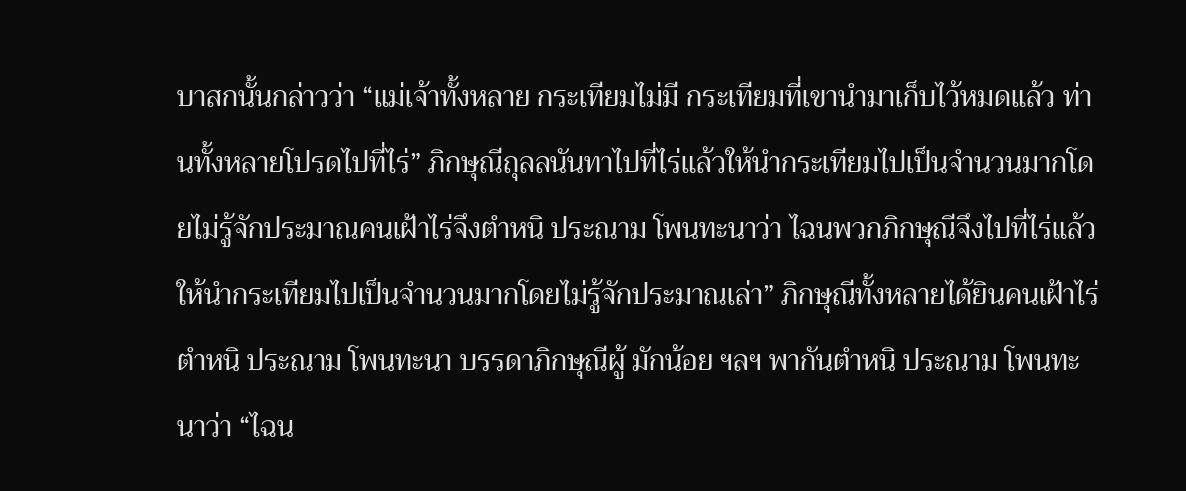บาสกนั้นกล่าวว่า “แม่เจ้าทั้งหลาย กระเทียมไม่มี กระเทียมที่เขานำมาเก็บไว้หมดแล้ว ท่านทั้งหลายโปรดไปที่ไร่” ภิกษุณีถุลลนันทาไปที่ไร่แล้วให้นำกระเทียมไปเป็นจำนวนมากโดยไม่รู้จักประมาณคนเฝ้าไร่จึงตำหนิ ประณาม โพนทะนาว่า ไฉนพวกภิกษุณีจึงไปที่ไร่แล้วให้นำกระเทียมไปเป็นจำนวนมากโดยไม่รู้จักประมาณเล่า” ภิกษุณีทั้งหลายได้ยินคนเฝ้าไร่ตำหนิ ประณาม โพนทะนา บรรดาภิกษุณีผู้ มักน้อย ฯลฯ พากันตำหนิ ประณาม โพนทะนาว่า “ไฉน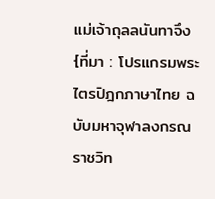แม่เจ้าถุลลนันทาจึง
{ที่มา : โปรแกรมพระไตรปิฎกภาษาไทย ฉบับมหาจุฬาลงกรณราชวิท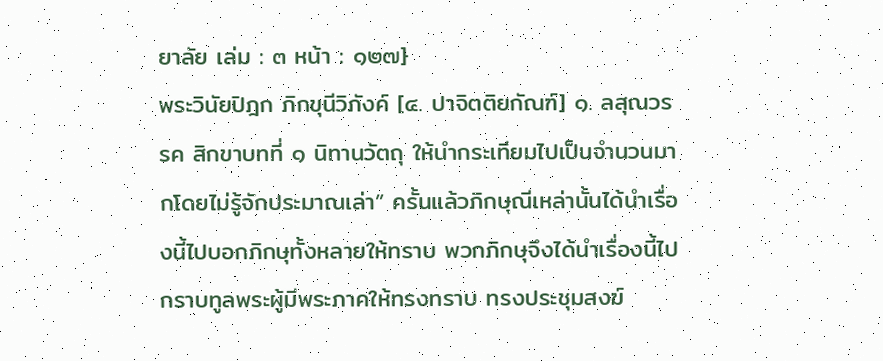ยาลัย เล่ม : ๓ หน้า : ๑๒๗}
พระวินัยปิฎก ภิกขุนีวิภังค์ [๔. ปาจิตติยกัณฑ์] ๑. ลสุณวรรค สิกขาบทที่ ๑ นิทานวัตถุ ให้นำกระเทียมไปเป็นจำนวนมากโดยไม่รู้จักประมาณเล่า” ครั้นแล้วภิกษุณีเหล่านั้นได้นำเรื่องนี้ไปบอกภิกษุทั้งหลายให้ทราบ พวกภิกษุจึงได้นำเรื่องนี้ไปกราบทูลพระผู้มีพระภาคให้ทรงทราบ ทรงประชุมสงฆ์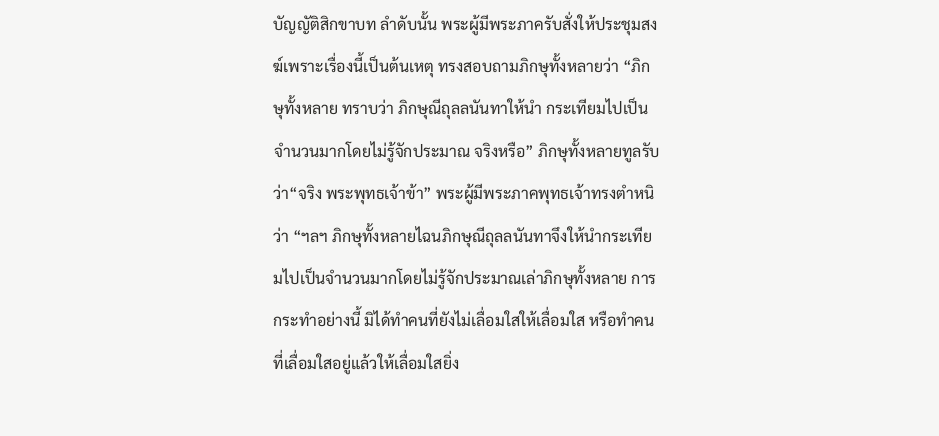บัญญัติสิกขาบท ลำดับนั้น พระผู้มีพระภาครับสั่งให้ประชุมสงฆ์เพราะเรื่องนี้เป็นต้นเหตุ ทรงสอบถามภิกษุทั้งหลายว่า “ภิกษุทั้งหลาย ทราบว่า ภิกษุณีถุลลนันทาให้นำ กระเทียมไปเป็นจำนวนมากโดยไม่รู้จักประมาณ จริงหรือ” ภิกษุทั้งหลายทูลรับว่า“จริง พระพุทธเจ้าข้า” พระผู้มีพระภาคพุทธเจ้าทรงตำหนิว่า “ฯลฯ ภิกษุทั้งหลายไฉนภิกษุณีถุลลนันทาจึงให้นำกระเทียมไปเป็นจำนวนมากโดยไม่รู้จักประมาณเล่าภิกษุทั้งหลาย การกระทำอย่างนี้ มิได้ทำคนที่ยังไม่เลื่อมใสให้เลื่อมใส หรือทำคนที่เลื่อมใสอยู่แล้วให้เลื่อมใสยิ่ง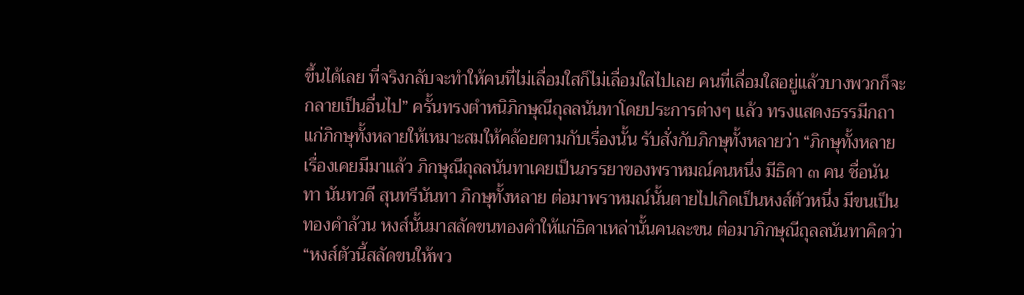ขึ้นได้เลย ที่จริงกลับจะทำให้คนที่ไม่เลื่อมใสก็ไม่เลื่อมใสไปเลย คนที่เลื่อมใสอยู่แล้วบางพวกก็จะกลายเป็นอื่นไป” ครั้นทรงตำหนิภิกษุณีถุลลนันทาโดยประการต่างๆ แล้ว ทรงแสดงธรรมีกถาแก่ภิกษุทั้งหลายให้เหมาะสมให้คล้อยตามกับเรื่องนั้น รับสั่งกับภิกษุทั้งหลายว่า “ภิกษุทั้งหลาย เรื่องเคยมีมาแล้ว ภิกษุณีถุลลนันทาเคยเป็นภรรยาของพราหมณ์คนหนึ่ง มีธิดา ๓ คน ชื่อนันทา นันทวดี สุนทรีนันทา ภิกษุทั้งหลาย ต่อมาพราหมณ์นั้นตายไปเกิดเป็นหงส์ตัวหนึ่ง มีขนเป็นทองคำล้วน หงส์นั้นมาสลัดขนทองคำให้แก่ธิดาเหล่านั้นคนละขน ต่อมาภิกษุณีถุลลนันทาคิดว่า “หงส์ตัวนี้สลัดขนให้พว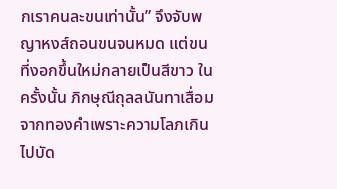กเราคนละขนเท่านั้น” จึงจับพญาหงส์ถอนขนจนหมด แต่ขนที่งอกขึ้นใหม่กลายเป็นสีขาว ในครั้งนั้น ภิกษุณีถุลลนันทาเสื่อมจากทองคำเพราะความโลภเกินไปบัด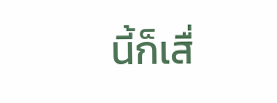นี้ก็เสื่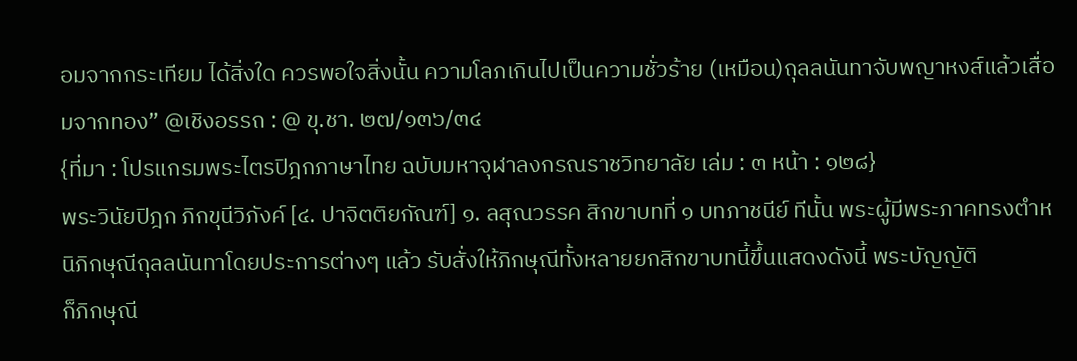อมจากกระเทียม ได้สิ่งใด ควรพอใจสิ่งนั้น ความโลภเกินไปเป็นความชั่วร้าย (เหมือน)ถุลลนันทาจับพญาหงส์แล้วเสื่อมจากทอง” @เชิงอรรถ : @ ขุ.ชา. ๒๗/๑๓๖/๓๔
{ที่มา : โปรแกรมพระไตรปิฎกภาษาไทย ฉบับมหาจุฬาลงกรณราชวิทยาลัย เล่ม : ๓ หน้า : ๑๒๘}
พระวินัยปิฎก ภิกขุนีวิภังค์ [๔. ปาจิตติยกัณฑ์] ๑. ลสุณวรรค สิกขาบทที่ ๑ บทภาชนีย์ ทีนั้น พระผู้มีพระภาคทรงตำหนิภิกษุณีถุลลนันทาโดยประการต่างๆ แล้ว รับสั่งให้ภิกษุณีทั้งหลายยกสิกขาบทนี้ขึ้นแสดงดังนี้ พระบัญญัติ
ก็ภิกษุณี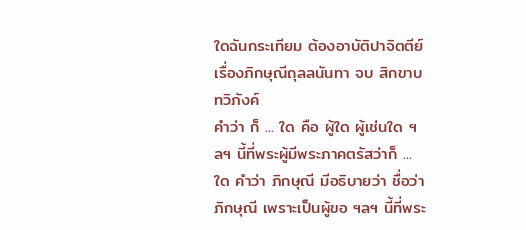ใดฉันกระเทียม ต้องอาบัติปาจิตตีย์เรื่องภิกษุณีถุลลนันทา จบ สิกขาบทวิภังค์
คำว่า ก็ ... ใด คือ ผู้ใด ผู้เช่นใด ฯลฯ นี้ที่พระผู้มีพระภาคตรัสว่าก็ ... ใด คำว่า ภิกษุณี มีอธิบายว่า ชื่อว่าภิกษุณี เพราะเป็นผู้ขอ ฯลฯ นี้ที่พระ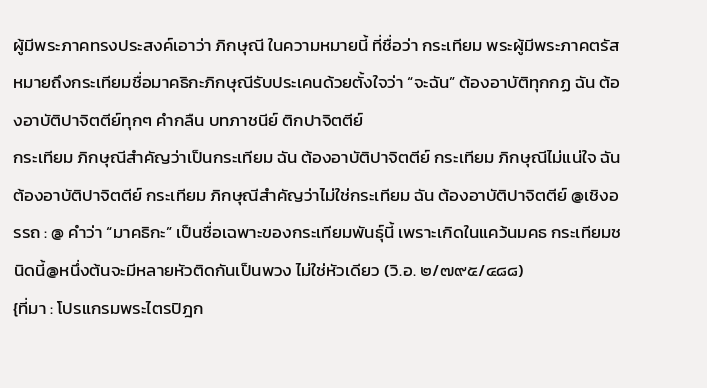ผู้มีพระภาคทรงประสงค์เอาว่า ภิกษุณี ในความหมายนี้ ที่ชื่อว่า กระเทียม พระผู้มีพระภาคตรัสหมายถึงกระเทียมชื่อมาคธิกะภิกษุณีรับประเคนด้วยตั้งใจว่า “จะฉัน” ต้องอาบัติทุกกฏ ฉัน ต้องอาบัติปาจิตตีย์ทุกๆ คำกลืน บทภาชนีย์ ติกปาจิตตีย์
กระเทียม ภิกษุณีสำคัญว่าเป็นกระเทียม ฉัน ต้องอาบัติปาจิตตีย์ กระเทียม ภิกษุณีไม่แน่ใจ ฉัน ต้องอาบัติปาจิตตีย์ กระเทียม ภิกษุณีสำคัญว่าไม่ใช่กระเทียม ฉัน ต้องอาบัติปาจิตตีย์ @เชิงอรรถ : @ คำว่า “มาคธิกะ” เป็นชื่อเฉพาะของกระเทียมพันธุ์นี้ เพราะเกิดในแคว้นมคธ กระเทียมชนิดนี้@หนึ่งต้นจะมีหลายหัวติดกันเป็นพวง ไม่ใช่หัวเดียว (วิ.อ. ๒/๗๙๕/๔๘๘)
{ที่มา : โปรแกรมพระไตรปิฎก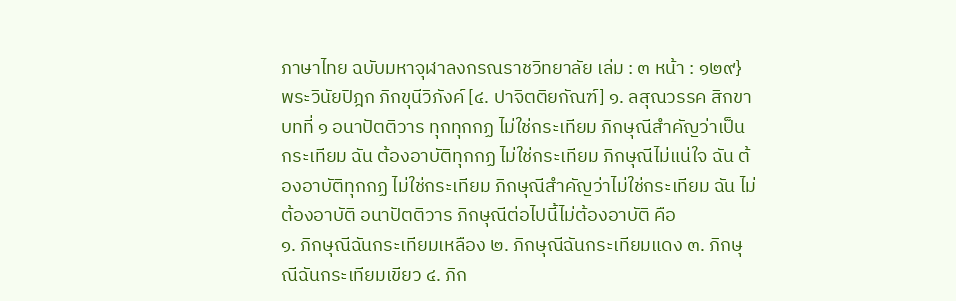ภาษาไทย ฉบับมหาจุฬาลงกรณราชวิทยาลัย เล่ม : ๓ หน้า : ๑๒๙}
พระวินัยปิฎก ภิกขุนีวิภังค์ [๔. ปาจิตติยกัณฑ์] ๑. ลสุณวรรค สิกขาบทที่ ๑ อนาปัตติวาร ทุกทุกกฏ ไม่ใช่กระเทียม ภิกษุณีสำคัญว่าเป็นกระเทียม ฉัน ต้องอาบัติทุกกฏ ไม่ใช่กระเทียม ภิกษุณีไม่แน่ใจ ฉัน ต้องอาบัติทุกกฏ ไม่ใช่กระเทียม ภิกษุณีสำคัญว่าไม่ใช่กระเทียม ฉัน ไม่ต้องอาบัติ อนาปัตติวาร ภิกษุณีต่อไปนี้ไม่ต้องอาบัติ คือ
๑. ภิกษุณีฉันกระเทียมเหลือง ๒. ภิกษุณีฉันกระเทียมแดง ๓. ภิกษุณีฉันกระเทียมเขียว ๔. ภิก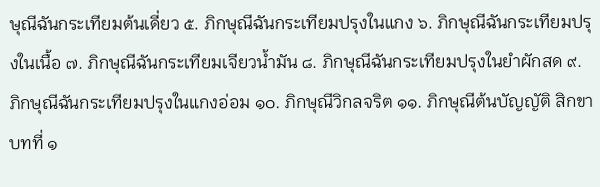ษุณีฉันกระเทียมต้นเดี่ยว ๕. ภิกษุณีฉันกระเทียมปรุงในแกง ๖. ภิกษุณีฉันกระเทียมปรุงในเนื้อ ๗. ภิกษุณีฉันกระเทียมเจียวน้ำมัน ๘. ภิกษุณีฉันกระเทียมปรุงในยำผักสด ๙. ภิกษุณีฉันกระเทียมปรุงในแกงอ่อม ๑๐. ภิกษุณีวิกลจริต ๑๑. ภิกษุณีต้นบัญญัติ สิกขาบทที่ ๑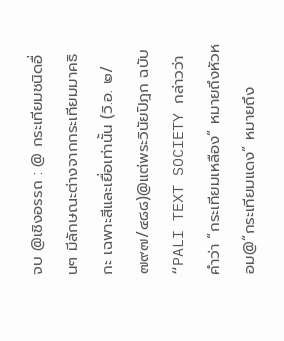จบ @เชิงอรรถ : @ กระเทียมชนิดอื่นๆ มีลักษณะต่างจากกระเทียมมาคธิกะ เฉพาะสีและเยื่อเท่านั้น (วิ.อ. ๒/๗๙๗/๔๘๘)@แต่พระวินัยปิฎก ฉบับ “PALI TEXT SOCIETY กล่าวว่า คำว่า “กระเทียมเหลือง” หมายถึงหัวหอม@“กระเทียมแดง” หมายถึง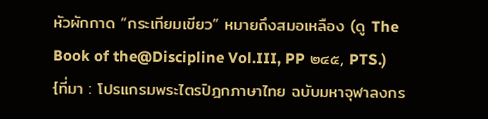หัวผักกาด “กระเทียมเขียว” หมายถึงสมอเหลือง (ดู The Book of the@Discipline Vol.III, PP ๒๔๕, PTS.)
{ที่มา : โปรแกรมพระไตรปิฎกภาษาไทย ฉบับมหาจุฬาลงกร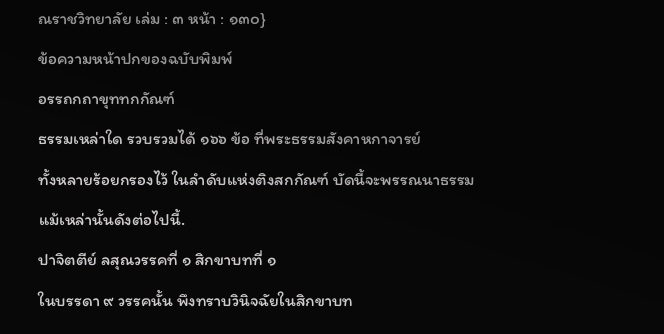ณราชวิทยาลัย เล่ม : ๓ หน้า : ๑๓๐}
ข้อความหน้าปกของฉบับพิมพ์
อรรถกถาขุททกกัณฑ์
ธรรมเหล่าใด รวบรวมได้ ๑๖๖ ข้อ ที่พระธรรมสังคาหกาจารย์
ทั้งหลายร้อยกรองไว้ ในลำดับแห่งติงสกกัณฑ์ บัดนี้จะพรรณนาธรรม
แม้เหล่านั้นดังต่อไปนี้.
ปาจิตตีย์ ลสุณวรรคที่ ๑ สิกขาบทที่ ๑
ในบรรดา ๙ วรรคนั้น พึงทราบวินิจฉัยในสิกขาบท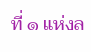ที่ ๑ แห่งล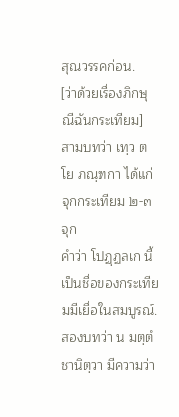สุณวรรคก่อน.
[ว่าด้วยเรื่องภิกษุณีฉันกระเทียม]
สามบทว่า เทฺว ตโย ภณฺฑกา ได้แก่ จุกกระเทียม ๒-๓ จุก
คำว่า โปฏฺฏลเก นี้ เป็นชื่อของกระเทียมมีเยื่อในสมบูรณ์.
สองบทว่า น มตฺตํ ชานิตฺวา มีความว่า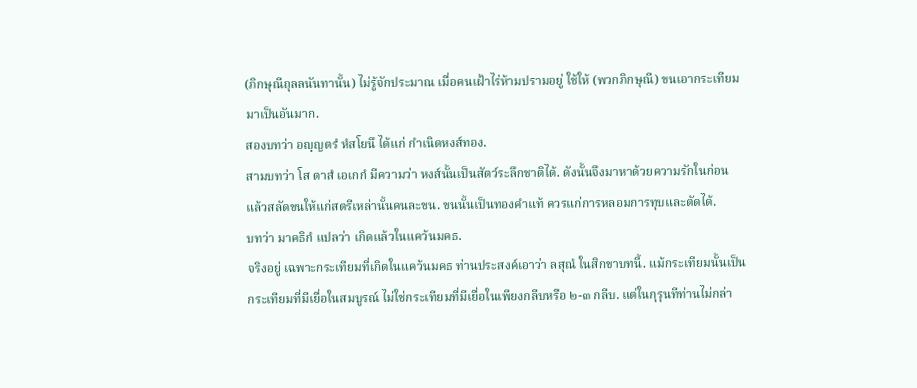(ภิกษุณีถุลลนันทานั้น) ไม่รู้จักประมาณ เมื่อคนเฝ้าไร่ห้ามปรามอยู่ ใช้ให้ (พวกภิกษุณี) ขนเอากระเทียมมาเป็นอันมาก.
สองบทว่า อญฺญตรํ หํสโยนึ ได้แก่ กำเนิดหงส์ทอง.
สามบทว่า โส ตาสํ เอเกกํ มีความว่า หงส์นั้นเป็นสัตว์ระลึกชาติได้. ดังนั้นจึงมาหาด้วยความรักในก่อน แล้วสลัดขนให้แก่สตรีเหล่านั้นคนละขน. ขนนั้นเป็นทองคำแท้ ควรแก่การหลอมการทุบและตัดได้.
บทว่า มาคธิกํ แปลว่า เกิดแล้วในแคว้นมคธ.
จริงอยู่ เฉพาะกระเทียมที่เกิดในแคว้นมคธ ท่านประสงค์เอาว่า ลสุณํ ในสิกขาบทนี้. แม้กระเทียมนั้นเป็นกระเทียมที่มีเยื่อในสมบูรณ์ ไม่ใช่กระเทียมที่มีเยื่อในเพียงกลีบหรือ ๒-๓ กลีบ. แต่ในกุรุนทีท่านไม่กล่า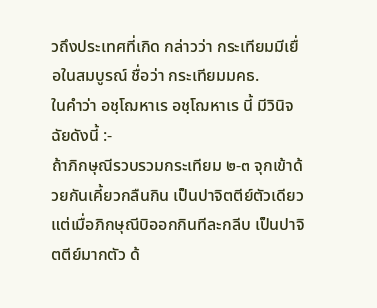วถึงประเทศที่เกิด กล่าวว่า กระเทียมมีเยื่อในสมบูรณ์ ชื่อว่า กระเทียมมคธ.
ในคำว่า อชฺโฌหาเร อชฺโฌหาเร นี้ มีวินิจฉัยดังนี้ :-
ถ้าภิกษุณีรวบรวมกระเทียม ๒-๓ จุกเข้าด้วยกันเคี้ยวกลืนกิน เป็นปาจิตตีย์ตัวเดียว แต่เมื่อภิกษุณีบิออกกินทีละกลีบ เป็นปาจิตตีย์มากตัว ด้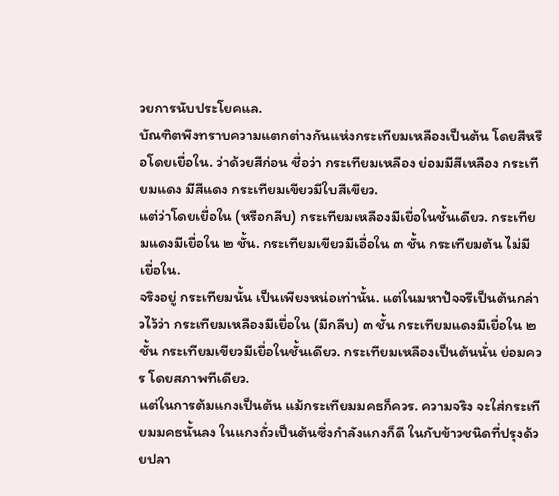วยการนับประโยคแล.
บัณฑิตพึงทราบความแตกต่างกันแห่งกระเทียมเหลืองเป็นต้น โดยสีหรือโดยเยื่อใน. ว่าด้วยสีก่อน ชื่อว่า กระเทียมเหลือง ย่อมมีสีเหลือง กระเทียมแดง มีสีแดง กระเทียมเขียวมีใบสีเขียว.
แต่ว่าโดยเยื่อใน (หรือกลีบ) กระเทียมเหลืองมีเยื่อในชั้นเดียว. กระเทียมแดงมีเยื่อใน ๒ ชั้น. กระเทียมเขียวมีเอื่อใน ๓ ชั้น กระเทียมต้น ไม่มีเยื่อใน.
จริงอยู่ กระเทียมนั้น เป็นเพียงหน่อเท่านั้น. แต่ในมหาปัจจรีเป็นต้นกล่าวไว้ว่า กระเทียมเหลืองมีเยื่อใน (มีกลีบ) ๓ ชั้น กระเทียมแดงมีเยื่อใน ๒ ชั้น กระเทียมเขียวมีเยื่อในชั้นเดียว. กระเทียมเหลืองเป็นต้นนั่น ย่อมควร โดยสภาพทีเดียว.
แต่ในการต้มแกงเป็นต้น แม้กระเทียมมคธก็ควร. ความจริง จะใส่กระเทียมมคธนั้นลง ในแกงถั่วเป็นต้นซึ่งกำลังแกงก็ดี ในกับข้าวชนิดที่ปรุงด้วยปลา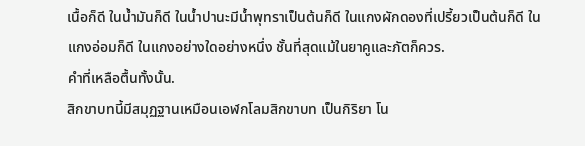เนื้อก็ดี ในน้ำมันก็ดี ในน้ำปานะมีน้ำพุทราเป็นต้นก็ดี ในแกงผักดองที่เปรี้ยวเป็นต้นก็ดี ในแกงอ่อมก็ดี ในแกงอย่างใดอย่างหนึ่ง ชั้นที่สุดแม้ในยาคูและภัตก็ควร.
คำที่เหลือตื้นทั้งนั้น.
สิกขาบทนี้มีสมุฏฐานเหมือนเอฬกโลมสิกขาบท เป็นกิริยา โน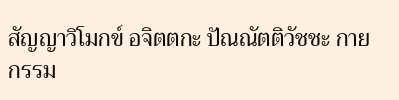สัญญาวิโมกข์ อจิตตกะ ปัณณัตติวัชชะ กายกรรม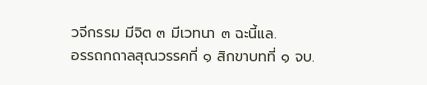วจีกรรม มีจิต ๓ มีเวทนา ๓ ฉะนี้แล.
อรรถกถาลสุณวรรคที่ ๑ สิกขาบทที่ ๑ จบ.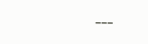---